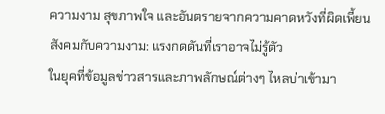ความงาม สุขภาพใจ และอันตรายจากความคาดหวังที่ผิดเพี้ยน
สังคมกับความงาม: แรงกดดันที่เราอาจไม่รู้ตัว
ในยุคที่ข้อมูลข่าวสารและภาพลักษณ์ต่างๆ ไหลบ่าเข้ามา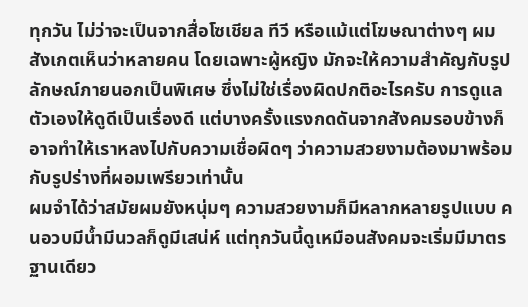ทุกวัน ไม่ว่าจะเป็นจากสื่อโซเชียล ทีวี หรือแม้แต่โฆษณาต่างๆ ผมสังเกตเห็นว่าหลายคน โดยเฉพาะผู้หญิง มักจะให้ความสำคัญกับรูปลักษณ์ภายนอกเป็นพิเศษ ซึ่งไม่ใช่เรื่องผิดปกติอะไรครับ การดูแลตัวเองให้ดูดีเป็นเรื่องดี แต่บางครั้งแรงกดดันจากสังคมรอบข้างก็อาจทำให้เราหลงไปกับความเชื่อผิดๆ ว่าความสวยงามต้องมาพร้อมกับรูปร่างที่ผอมเพรียวเท่านั้น
ผมจำได้ว่าสมัยผมยังหนุ่มๆ ความสวยงามก็มีหลากหลายรูปแบบ คนอวบมีน้ำมีนวลก็ดูมีเสน่ห์ แต่ทุกวันนี้ดูเหมือนสังคมจะเริ่มมีมาตรฐานเดียว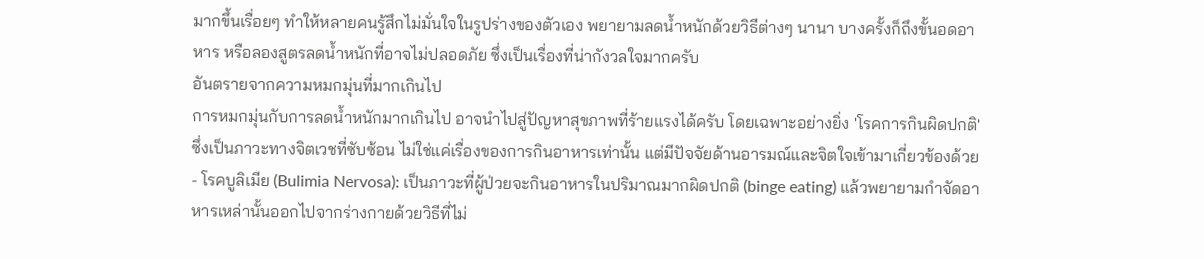มากขึ้นเรื่อยๆ ทำให้หลายคนรู้สึกไม่มั่นใจในรูปร่างของตัวเอง พยายามลดน้ำหนักด้วยวิธีต่างๆ นานา บางครั้งก็ถึงขั้นอดอาหาร หรือลองสูตรลดน้ำหนักที่อาจไม่ปลอดภัย ซึ่งเป็นเรื่องที่น่ากังวลใจมากครับ
อันตรายจากความหมกมุ่นที่มากเกินไป
การหมกมุ่นกับการลดน้ำหนักมากเกินไป อาจนำไปสู่ปัญหาสุขภาพที่ร้ายแรงได้ครับ โดยเฉพาะอย่างยิ่ง 'โรคการกินผิดปกติ' ซึ่งเป็นภาวะทางจิตเวชที่ซับซ้อน ไม่ใช่แค่เรื่องของการกินอาหารเท่านั้น แต่มีปัจจัยด้านอารมณ์และจิตใจเข้ามาเกี่ยวข้องด้วย
- โรคบูลิเมีย (Bulimia Nervosa): เป็นภาวะที่ผู้ป่วยจะกินอาหารในปริมาณมากผิดปกติ (binge eating) แล้วพยายามกำจัดอาหารเหล่านั้นออกไปจากร่างกายด้วยวิธีที่ไม่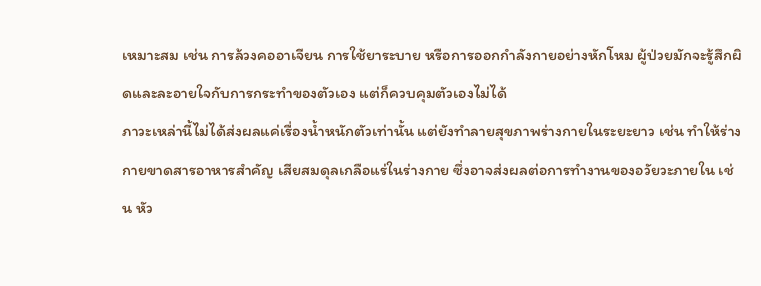เหมาะสม เช่น การล้วงคออาเจียน การใช้ยาระบาย หรือการออกกำลังกายอย่างหักโหม ผู้ป่วยมักจะรู้สึกผิดและละอายใจกับการกระทำของตัวเอง แต่ก็ควบคุมตัวเองไม่ได้
ภาวะเหล่านี้ไม่ได้ส่งผลแค่เรื่องน้ำหนักตัวเท่านั้น แต่ยังทำลายสุขภาพร่างกายในระยะยาว เช่น ทำให้ร่างกายขาดสารอาหารสำคัญ เสียสมดุลเกลือแร่ในร่างกาย ซึ่งอาจส่งผลต่อการทำงานของอวัยวะภายใน เช่น หัว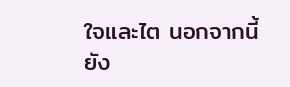ใจและไต นอกจากนี้ยัง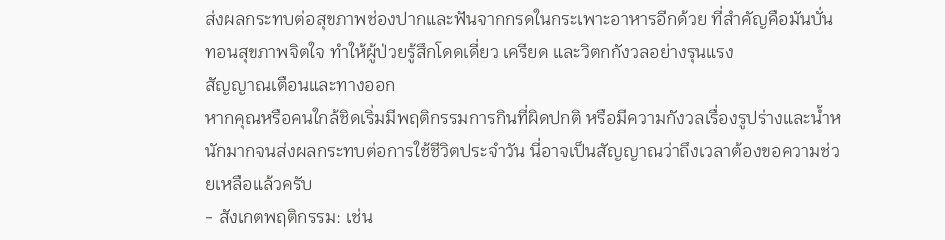ส่งผลกระทบต่อสุขภาพช่องปากและฟันจากกรดในกระเพาะอาหารอีกด้วย ที่สำคัญคือมันบั่นทอนสุขภาพจิตใจ ทำให้ผู้ป่วยรู้สึกโดดเดี่ยว เครียด และวิตกกังวลอย่างรุนแรง
สัญญาณเตือนและทางออก
หากคุณหรือคนใกล้ชิดเริ่มมีพฤติกรรมการกินที่ผิดปกติ หรือมีความกังวลเรื่องรูปร่างและน้ำหนักมากจนส่งผลกระทบต่อการใช้ชีวิตประจำวัน นี่อาจเป็นสัญญาณว่าถึงเวลาต้องขอความช่วยเหลือแล้วครับ
- สังเกตพฤติกรรม: เช่น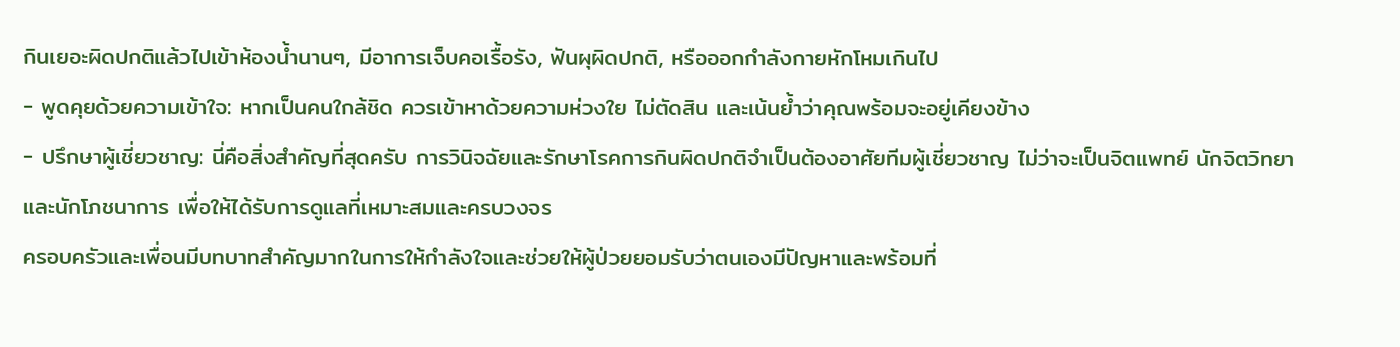กินเยอะผิดปกติแล้วไปเข้าห้องน้ำนานๆ, มีอาการเจ็บคอเรื้อรัง, ฟันผุผิดปกติ, หรือออกกำลังกายหักโหมเกินไป
- พูดคุยด้วยความเข้าใจ: หากเป็นคนใกล้ชิด ควรเข้าหาด้วยความห่วงใย ไม่ตัดสิน และเน้นย้ำว่าคุณพร้อมจะอยู่เคียงข้าง
- ปรึกษาผู้เชี่ยวชาญ: นี่คือสิ่งสำคัญที่สุดครับ การวินิจฉัยและรักษาโรคการกินผิดปกติจำเป็นต้องอาศัยทีมผู้เชี่ยวชาญ ไม่ว่าจะเป็นจิตแพทย์ นักจิตวิทยา และนักโภชนาการ เพื่อให้ได้รับการดูแลที่เหมาะสมและครบวงจร
ครอบครัวและเพื่อนมีบทบาทสำคัญมากในการให้กำลังใจและช่วยให้ผู้ป่วยยอมรับว่าตนเองมีปัญหาและพร้อมที่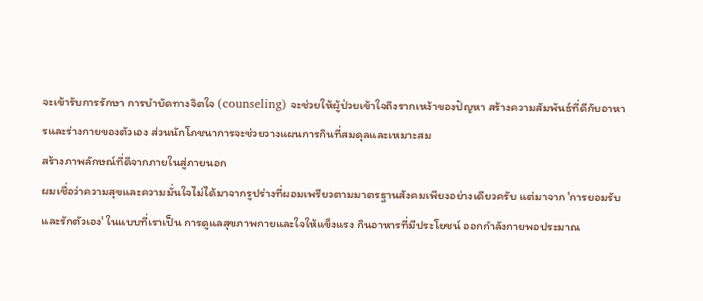จะเข้ารับการรักษา การบำบัดทางจิตใจ (counseling) จะช่วยให้ผู้ป่วยเข้าใจถึงรากเหง้าของปัญหา สร้างความสัมพันธ์ที่ดีกับอาหารและร่างกายของตัวเอง ส่วนนักโภชนาการจะช่วยวางแผนการกินที่สมดุลและเหมาะสม
สร้างภาพลักษณ์ที่ดีจากภายในสู่ภายนอก
ผมเชื่อว่าความสุขและความมั่นใจไม่ได้มาจากรูปร่างที่ผอมเพรียวตามมาตรฐานสังคมเพียงอย่างเดียวครับ แต่มาจาก 'การยอมรับและรักตัวเอง' ในแบบที่เราเป็น การดูแลสุขภาพกายและใจให้แข็งแรง กินอาหารที่มีประโยชน์ ออกกำลังกายพอประมาณ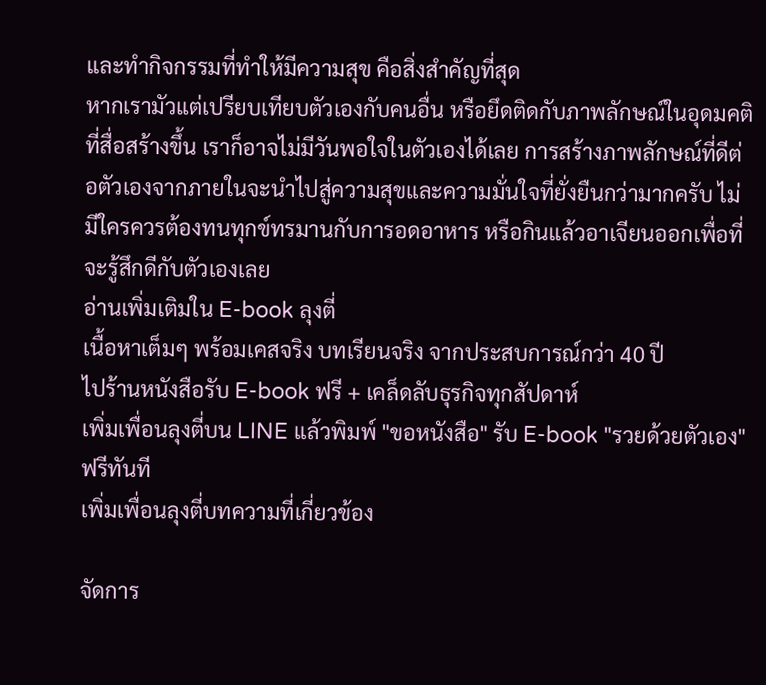และทำกิจกรรมที่ทำให้มีความสุข คือสิ่งสำคัญที่สุด
หากเรามัวแต่เปรียบเทียบตัวเองกับคนอื่น หรือยึดติดกับภาพลักษณ์ในอุดมคติที่สื่อสร้างขึ้น เราก็อาจไม่มีวันพอใจในตัวเองได้เลย การสร้างภาพลักษณ์ที่ดีต่อตัวเองจากภายในจะนำไปสู่ความสุขและความมั่นใจที่ยั่งยืนกว่ามากครับ ไม่มีใครควรต้องทนทุกข์ทรมานกับการอดอาหาร หรือกินแล้วอาเจียนออกเพื่อที่จะรู้สึกดีกับตัวเองเลย
อ่านเพิ่มเติมใน E-book ลุงตี่
เนื้อหาเต็มๆ พร้อมเคสจริง บทเรียนจริง จากประสบการณ์กว่า 40 ปี
ไปร้านหนังสือรับ E-book ฟรี + เคล็ดลับธุรกิจทุกสัปดาห์
เพิ่มเพื่อนลุงตี่บน LINE แล้วพิมพ์ "ขอหนังสือ" รับ E-book "รวยด้วยตัวเอง" ฟรีทันที
เพิ่มเพื่อนลุงตี่บทความที่เกี่ยวข้อง

จัดการ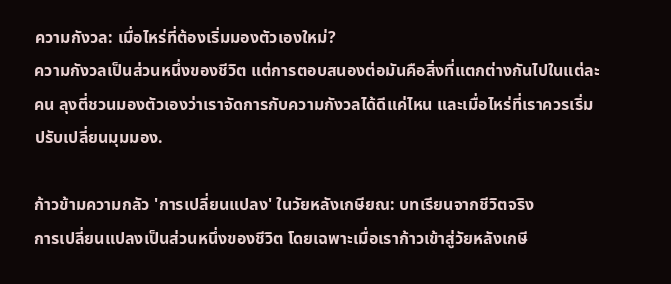ความกังวล: เมื่อไหร่ที่ต้องเริ่มมองตัวเองใหม่?
ความกังวลเป็นส่วนหนึ่งของชีวิต แต่การตอบสนองต่อมันคือสิ่งที่แตกต่างกันไปในแต่ละคน ลุงตี่ชวนมองตัวเองว่าเราจัดการกับความกังวลได้ดีแค่ไหน และเมื่อไหร่ที่เราควรเริ่มปรับเปลี่ยนมุมมอง.

ก้าวข้ามความกลัว 'การเปลี่ยนแปลง' ในวัยหลังเกษียณ: บทเรียนจากชีวิตจริง
การเปลี่ยนแปลงเป็นส่วนหนึ่งของชีวิต โดยเฉพาะเมื่อเราก้าวเข้าสู่วัยหลังเกษี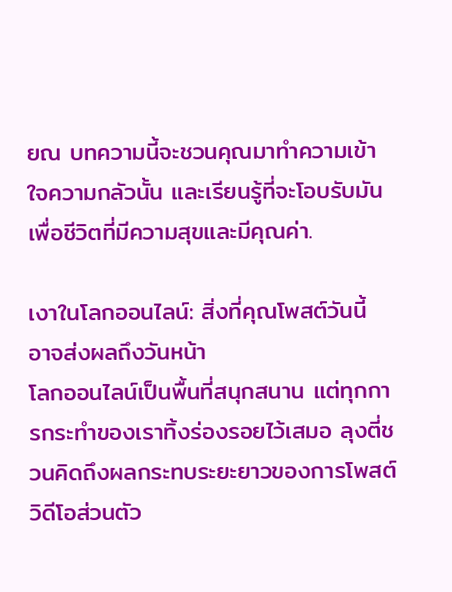ยณ บทความนี้จะชวนคุณมาทำความเข้าใจความกลัวนั้น และเรียนรู้ที่จะโอบรับมันเพื่อชีวิตที่มีความสุขและมีคุณค่า.

เงาในโลกออนไลน์: สิ่งที่คุณโพสต์วันนี้ อาจส่งผลถึงวันหน้า
โลกออนไลน์เป็นพื้นที่สนุกสนาน แต่ทุกการกระทำของเราทิ้งร่องรอยไว้เสมอ ลุงตี่ชวนคิดถึงผลกระทบระยะยาวของการโพสต์วิดีโอส่วนตัว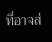ที่อาจส่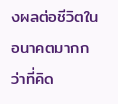งผลต่อชีวิตในอนาคตมากกว่าที่คิด